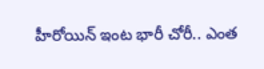హీరోయిన్ ఇంట భారీ చోరీ.. ఎంత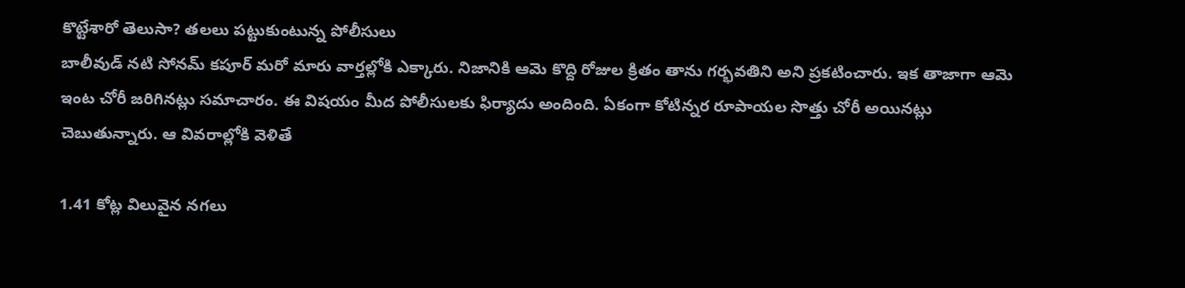కొట్టేశారో తెలుసా? తలలు పట్టుకుంటున్న పోలీసులు
బాలీవుడ్ నటి సోనమ్ కపూర్ మరో మారు వార్తల్లోకి ఎక్కారు. నిజానికి ఆమె కొద్ది రోజుల క్రితం తాను గర్భవతిని అని ప్రకటించారు. ఇక తాజాగా ఆమె ఇంట చోరీ జరిగినట్లు సమాచారం. ఈ విషయం మీద పోలీసులకు ఫిర్యాదు అందింది. ఏకంగా కోటిన్నర రూపాయల సొత్తు చోరీ అయినట్లు చెబుతున్నారు. ఆ వివరాల్లోకి వెళితే

1.41 కోట్ల విలువైన నగలు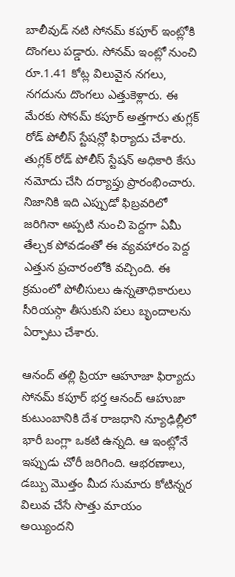బాలీవుడ్ నటి సోనమ్ కపూర్ ఇంట్లోకి దొంగలు పడ్డారు. సోనమ్ ఇంట్లో నుంచి రూ.1.41 కోట్ల విలువైన నగలు, నగదును దొంగలు ఎత్తుకెళ్లారు. ఈ మేరకు సోనమ్ కపూర్ అత్తగారు తుగ్లక్ రోడ్ పోలీస్ స్టేషన్లో ఫిర్యాదు చేశారు. తుగ్లక్ రోడ్ పోలీస్ స్టేషన్ అధికారి కేసు నమోదు చేసి దర్యాప్తు ప్రారంభించారు. నిజానికి ఇది ఎప్పుడో ఫిబ్రవరిలో జరిగినా అప్పటి నుంచి పెద్దగా ఏమీ తేల్చక పోవడంతో ఈ వ్యవహారం పెద్ద ఎత్తున ప్రచారంలోకి వచ్చింది. ఈ క్రమంలో పోలీసులు ఉన్నతాధికారులు సీరియస్గా తీసుకుని పలు బృందాలను ఏర్పాటు చేశారు.

ఆనంద్ తల్లి ప్రియా ఆహూజా ఫిర్యాదు
సోనమ్ కపూర్ భర్త ఆనంద్ ఆహుజా కుటుంబానికి దేశ రాజధాని న్యూఢిల్లీలో భారీ బంగ్లా ఒకటి ఉన్నది. ఆ ఇంట్లోనే ఇప్పుడు చోరీ జరిగింది. ఆభరణాలు, డబ్బు మొత్తం మీద సుమారు కోటిన్నర విలువ చేసే సొత్తు మాయం అయ్యిందని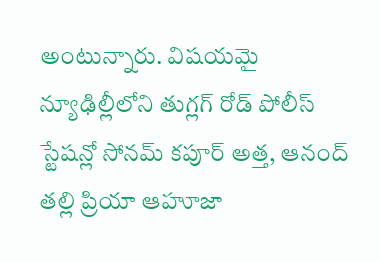అంటున్నారు. విషయమై న్యూఢిల్లీలోని తుగ్లగ్ రోడ్ పోలీస్ స్టేషన్లో సోనమ్ కపూర్ అత్త, ఆనంద్ తల్లి ప్రియా ఆహూజా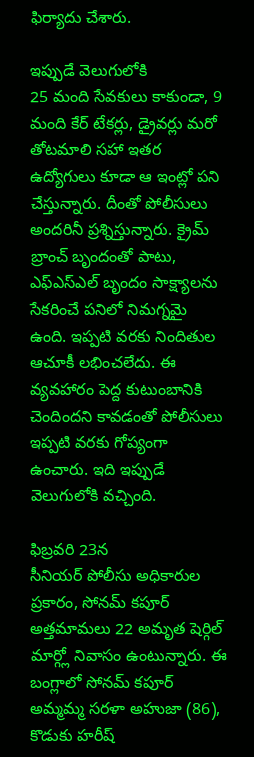ఫిర్యాదు చేశారు.

ఇప్పుడే వెలుగులోకి
25 మంది సేవకులు కాకుండా, 9 మంది కేర్ టేకర్లు, డ్రైవర్లు మరో తోటమాలి సహా ఇతర ఉద్యోగులు కూడా ఆ ఇంట్లో పని చేస్తున్నారు. దీంతో పోలీసులు అందరినీ ప్రశ్నిస్తున్నారు. క్రైమ్ బ్రాంచ్ బృందంతో పాటు, ఎఫ్ఎస్ఎల్ బృందం సాక్ష్యాలను సేకరించే పనిలో నిమగ్నమై ఉంది. ఇప్పటి వరకు నిందితుల ఆచూకీ లభించలేదు. ఈ వ్యవహారం పెద్ద కుటుంబానికి చెందిందని కావడంతో పోలీసులు ఇప్పటి వరకు గోప్యంగా ఉంచారు. ఇది ఇప్పుడే వెలుగులోకి వచ్చింది.

ఫిబ్రవరి 23న
సీనియర్ పోలీసు అధికారుల ప్రకారం, సోనమ్ కపూర్ అత్తమామలు 22 అమృత షెర్గిల్ మార్గ్లో నివాసం ఉంటున్నారు. ఈ బంగ్లాలో సోనమ్ కపూర్ అమ్మమ్మ సరళా అహుజా (86), కొడుకు హరీష్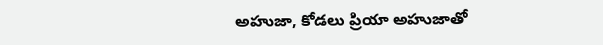అహుజా, కోడలు ప్రియా అహుజాతో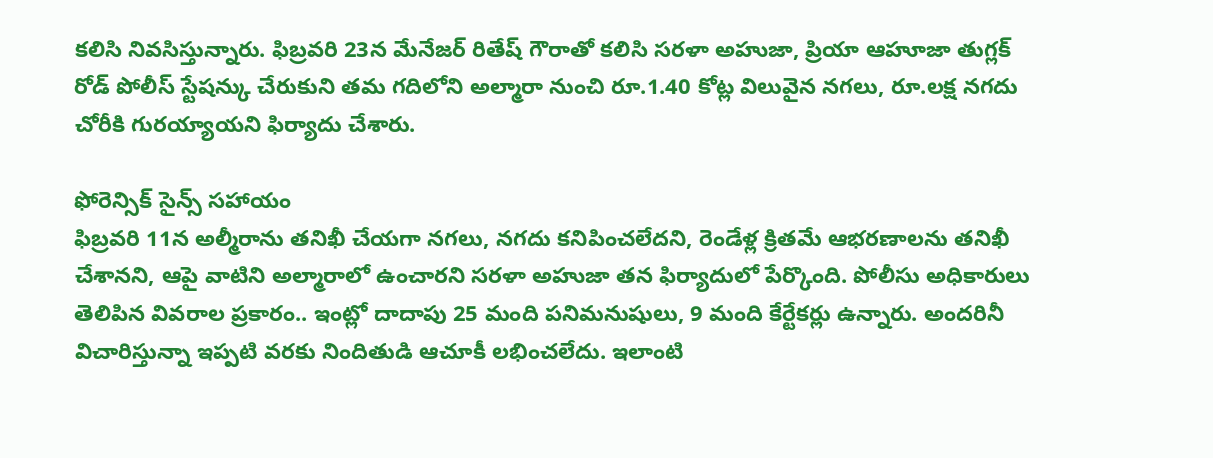కలిసి నివసిస్తున్నారు. ఫిబ్రవరి 23న మేనేజర్ రితేష్ గౌరాతో కలిసి సరళా అహుజా, ప్రియా ఆహూజా తుగ్లక్ రోడ్ పోలీస్ స్టేషన్కు చేరుకుని తమ గదిలోని అల్మారా నుంచి రూ.1.40 కోట్ల విలువైన నగలు, రూ.లక్ష నగదు చోరీకి గురయ్యాయని ఫిర్యాదు చేశారు.

ఫోరెన్సిక్ సైన్స్ సహాయం
ఫిబ్రవరి 11న అల్మీరాను తనిఖీ చేయగా నగలు, నగదు కనిపించలేదని, రెండేళ్ల క్రితమే ఆభరణాలను తనిఖీ చేశానని, ఆపై వాటిని అల్మారాలో ఉంచారని సరళా అహుజా తన ఫిర్యాదులో పేర్కొంది. పోలీసు అధికారులు తెలిపిన వివరాల ప్రకారం.. ఇంట్లో దాదాపు 25 మంది పనిమనుషులు, 9 మంది కేర్టేకర్లు ఉన్నారు. అందరినీ విచారిస్తున్నా ఇప్పటి వరకు నిందితుడి ఆచూకీ లభించలేదు. ఇలాంటి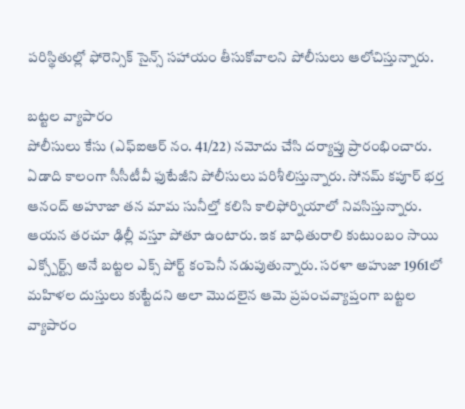పరిస్థితుల్లో ఫోరెన్సిక్ సైన్స్ సహాయం తీసుకోవాలని పోలీసులు ఆలోచిస్తున్నారు.

బట్టల వ్యాపారం
పోలీసులు కేసు (ఎఫ్ఐఆర్ నం. 41/22) నమోదు చేసి దర్యాప్తు ప్రారంభించారు. ఏడాది కాలంగా సీసీటీవీ ఫుటేజీని పోలీసులు పరిశీలిస్తున్నారు. సోనమ్ కపూర్ భర్త ఆనంద్ అహూజా తన మామ సునీల్తో కలిసి కాలిఫోర్నియాలో నివసిస్తున్నారు. ఆయన తరచూ ఢిల్లీ వస్తూ పోతూ ఉంటారు. ఇక బాధితురాలి కుటుంబం సాయి ఎక్స్పోర్ట్స్ అనే బట్టల ఎక్స్ పోర్ట్ కంపెనీ నడుపుతున్నారు. సరళా అహుజా 1961లో మహిళల దుస్తులు కుట్టేదని అలా మొదలైన ఆమె ప్రపంచవ్యాప్తంగా బట్టల వ్యాపారం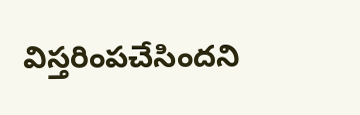విస్తరింపచేసిందని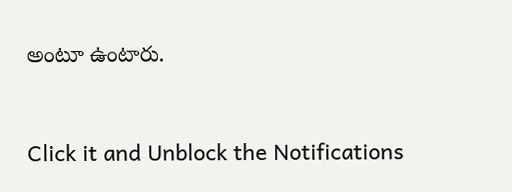అంటూ ఉంటారు.


Click it and Unblock the Notifications